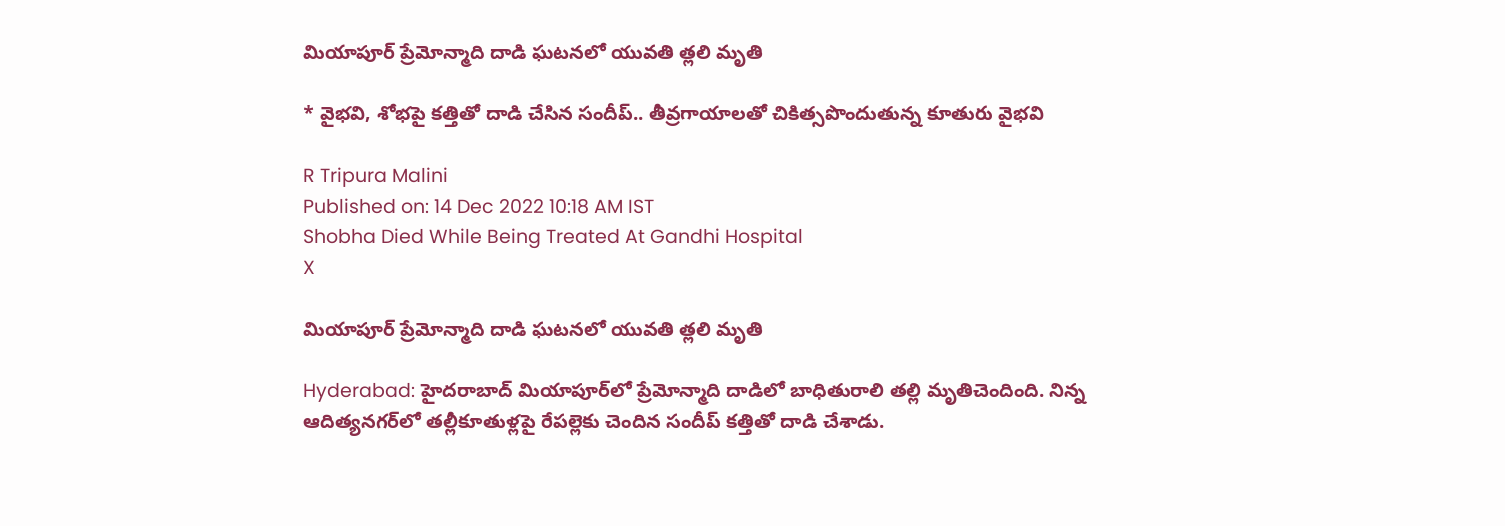మియాపూర్ ప్రేమోన్మాది దాడి ఘటనలో యువతి త్లలి మృతి

* వైభవి, శోభపై కత్తితో దాడి చేసిన సందీప్.. తీవ్రగాయాలతో చికిత్సపొందుతున్న కూతురు వైభవి

R Tripura Malini
Published on: 14 Dec 2022 10:18 AM IST
Shobha Died While Being Treated At Gandhi Hospital
X

మియాపూర్ ప్రేమోన్మాది దాడి ఘటనలో యువతి త్లలి మృతి

Hyderabad: హైదరాబాద్ మియాపూర్‌లో ప్రేమోన్మాది దాడిలో బాధితురాలి తల్లి మృతిచెందింది. నిన్న ఆదిత్యనగర్‌లో తల్లీకూతుళ్లపై రేపల్లెకు చెందిన సందీప్ కత్తితో దాడి చేశాడు.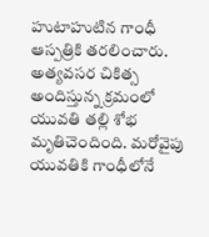హుటాహుటిన గాంధీ ఆస్పత్రికి తరలించారు. అత్యవసర చికిత్స అందిస్తున్న క్రమంలో యువతి తల్లి శోభ మృతిచెందింది. మరోవైపు యువతికి గాంధీలోనే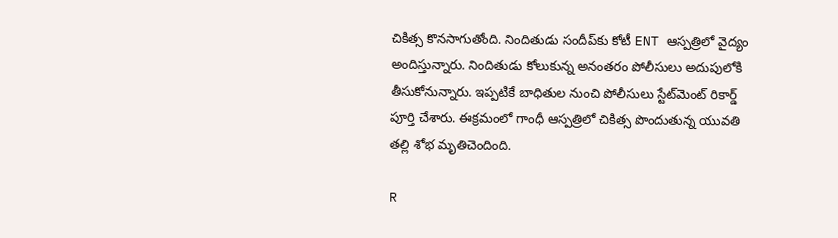చికిత్స కొనసాగుతోంది. నిందితుడు సందీప్‌కు కోటీ ENT ఆస్పత్రిలో వైద్యం అందిస్తున్నారు. నిందితుడు కోలుకున్న అనంతరం పోలీసులు అదుపులోకి తీసుకోనున్నారు. ఇప్పటికే బాధితుల నుంచి పోలీసులు స్టేట్‌మెంట్ రికార్డ్ పూర్తి చేశారు. ఈక్రమంలో గాంధీ ఆస్పత్రిలో చికిత్స పొందుతున్న యువతి తల్లి శోభ మృతిచెందింది.

R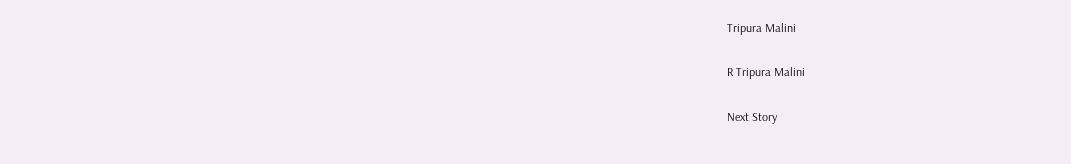Tripura Malini

R Tripura Malini

Next Story